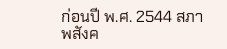ก่อนปี พ.ศ. 2544 สภาพสังค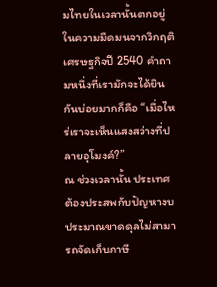มไทยในเวลานั้นตกอยู่ในความมืดมนจากวิกฤติเศรษฐกิจปี 2540 คำถามหนึ่งที่เรามักจะได้ยินกันบ่อยมากก็คือ “เมื่อไหร่เราจะเห็นแสงสว่างที่ปลายอุโมงค์?”
ณ ช่วงเวลานั้น ประเทศต้องประสพกับปัญหางบประมาณขาดดุลไม่สามารถจัดเก็บภาษี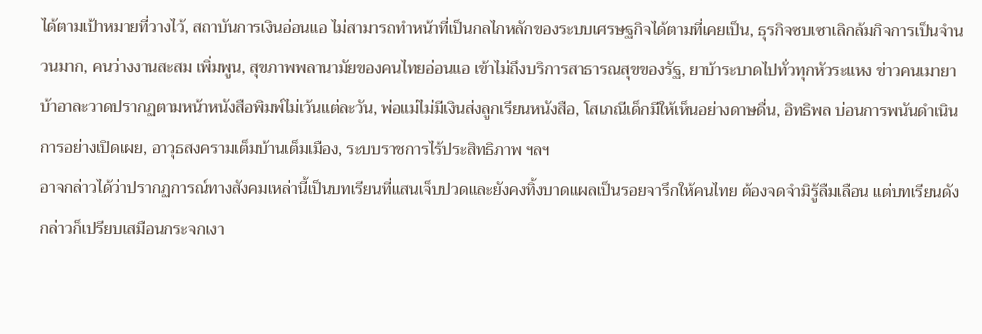ได้ตามเป้าหมายที่วางไว้, สถาบันการเงินอ่อนแอ ไม่สามารถทำหน้าที่เป็นกลไกหลักของระบบเศรษฐกิจได้ตามที่เคยเป็น, ธุรกิจซบเซาเลิกล้มกิจการเป็นจำนวนมาก, คนว่างงานสะสม เพิ่มพูน, สุขภาพพลานามัยของคนไทยอ่อนแอ เข้าไม่ถึงบริการสาธารณสุขของรัฐ, ยาบ้าระบาดไปทั่วทุกหัวระแหง ข่าวคนเมายาบ้าอาละวาดปรากฏตามหน้าหนังสือพิมพ์ไม่เว้นแต่ละวัน, พ่อแม่ไม่มีเงินส่งลูกเรียนหนังสือ, โสเภณีเด็กมีให้เห็นอย่างดาษดื่น, อิทธิพล บ่อนการพนันดำเนินการอย่างเปิดเผย, อาวุธสงครามเต็มบ้านเต็มเมือง, ระบบราชการไร้ประสิทธิภาพ ฯลฯ
อาจกล่าวได้ว่าปรากฏการณ์ทางสังคมเหล่านี้เป็นบทเรียนที่แสนเจ็บปวดและยังคงทิ้งบาดแผลเป็นรอยจารึกให้คนไทย ต้องจดจำมิรู้ลืมเลือน แต่บทเรียนดังกล่าวก็เปรียบเสมือนกระจกเงา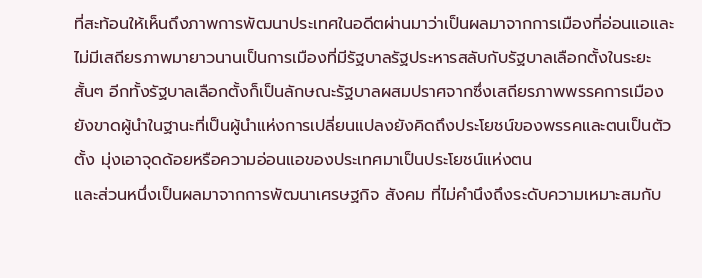ที่สะท้อนให้เห็นถึงภาพการพัฒนาประเทศในอดีตผ่านมาว่าเป็นผลมาจากการเมืองที่อ่อนแอและไม่มีเสถียรภาพมายาวนานเป็นการเมืองที่มีรัฐบาลรัฐประหารสลับกับรัฐบาลเลือกตั้งในระยะสั้นๆ อีกทั้งรัฐบาลเลือกตั้งก็เป็นลักษณะรัฐบาลผสมปราศจากซึ่งเสถียรภาพพรรคการเมืองยังขาดผู้นำในฐานะที่เป็นผู้นำแห่งการเปลี่ยนแปลงยังคิดถึงประโยชน์ของพรรคและตนเป็นตัวตั้ง มุ่งเอาจุดด้อยหรือความอ่อนแอของประเทศมาเป็นประโยชน์แห่งตน
และส่วนหนึ่งเป็นผลมาจากการพัฒนาเศรษฐกิจ สังคม ที่ไม่คำนึงถึงระดับความเหมาะสมกับ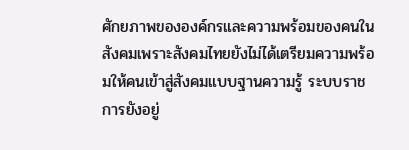ศักยภาพขององค์กรและความพร้อมของคนในสังคมเพราะสังคมไทยยังไม่ได้เตรียมความพร้อมให้คนเข้าสู่สังคมแบบฐานความรู้ ระบบราชการยังอยู่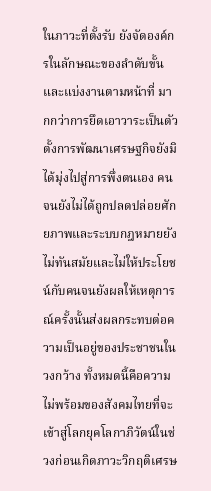ในภาวะที่ตั้งรับ ยังจัดองค์กรในลักษณะของลำดับขั้นและแบ่งงานตามหน้าที่ มากกว่าการยึดเอาวาระเป็นตัวตั้งการพัฒนาเศรษฐกิจยังมิได้มุ่งไปสู่การพึ่งตนเอง คนจนยังไม่ได้ถูกปลดปล่อยศักยภาพและระบบกฎหมายยังไม่ทันสมัยและไม่ให้ประโยชน์กับคนจนยังผลให้เหตุการณ์ครั้งนั้นส่งผลกระทบต่อความเป็นอยู่ของประชาชนในวงกว้าง ทั้งหมดนี้คือความไม่พร้อมของสังคมไทยที่จะเข้าสู่โลกยุคโลกาภิวัตน์ในช่วงก่อนเกิดภาวะวิกฤติเศรษ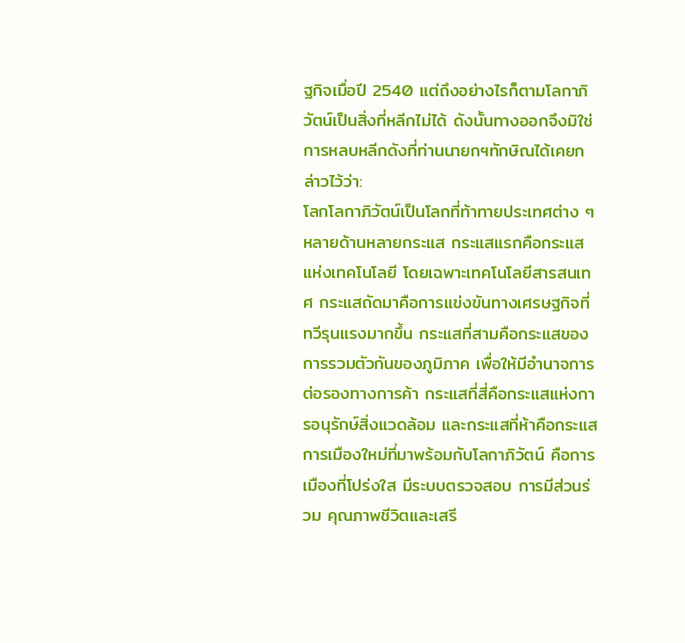ฐกิจเมื่อปี 2540 แต่ถึงอย่างไรก็ตามโลกาภิวัตน์เป็นสิ่งที่หลีกไม่ได้ ดังนั้นทางออกจึงมิใช่การหลบหลีกดังที่ท่านนายกฯทักษิณได้เคยกล่าวไว้ว่า:
โลกโลกาภิวัตน์เป็นโลกที่ท้าทายประเทศต่าง ๆ หลายด้านหลายกระแส กระแสแรกคือกระแสแห่งเทคโนโลยี โดยเฉพาะเทคโนโลยีสารสนเทศ กระแสถัดมาคือการแข่งขันทางเศรษฐกิจที่ทวีรุนแรงมากขึ้น กระแสที่สามคือกระแสของการรวมตัวกันของภูมิภาค เพื่อให้มีอำนาจการต่อรองทางการค้า กระแสที่สี่คือกระแสแห่งการอนุรักษ์สิ่งแวดล้อม และกระแสที่ห้าคือกระแสการเมืองใหม่ที่มาพร้อมกับโลกาภิวัตน์ คือการเมืองที่โปร่งใส มีระบบตรวจสอบ การมีส่วนร่วม คุณภาพชีวิตและเสรี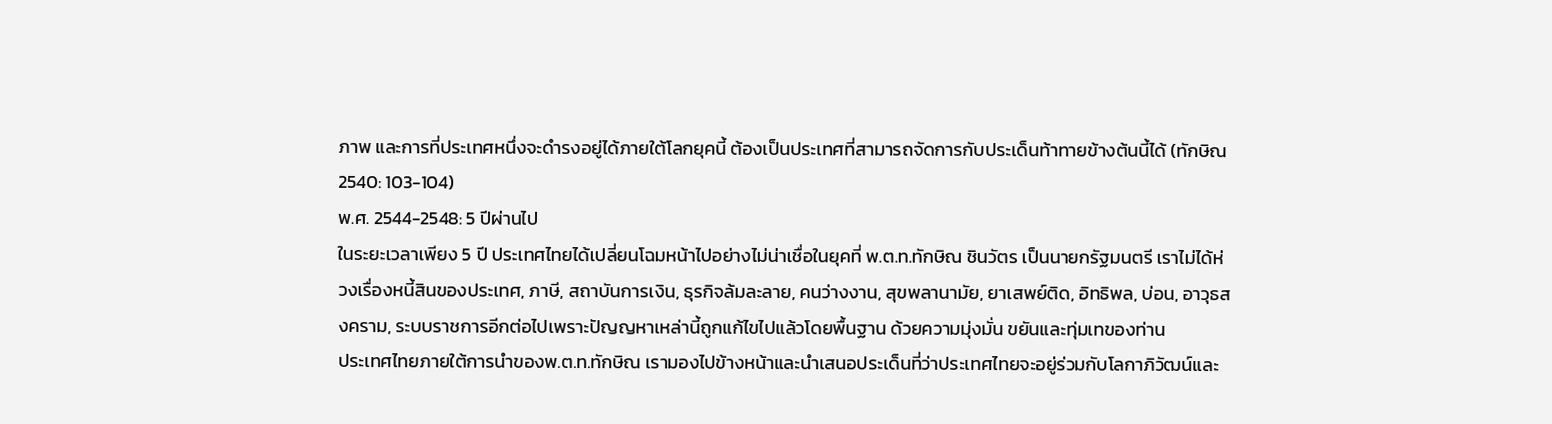ภาพ และการที่ประเทศหนึ่งจะดำรงอยู่ได้ภายใต้โลกยุคนี้ ต้องเป็นประเทศที่สามารถจัดการกับประเด็นท้าทายข้างต้นนี้ได้ (ทักษิณ 2540: 103-104)
พ.ศ. 2544-2548: 5 ปีผ่านไป
ในระยะเวลาเพียง 5 ปี ประเทศไทยได้เปลี่ยนโฉมหน้าไปอย่างไม่น่าเชื่อในยุคที่ พ.ต.ท.ทักษิณ ชินวัตร เป็นนายกรัฐมนตรี เราไม่ได้ห่วงเรื่องหนี้สินของประเทศ, ภาษี, สถาบันการเงิน, ธุรกิจล้มละลาย, คนว่างงาน, สุขพลานามัย, ยาเสพย์ติด, อิทธิพล, บ่อน, อาวุธสงคราม, ระบบราชการอีกต่อไปเพราะปัญญหาเหล่านี้ถูกแก้ไขไปแล้วโดยพื้นฐาน ด้วยความมุ่งมั่น ขยันและทุ่มเทของท่าน
ประเทศไทยภายใต้การนำของพ.ต.ท.ทักษิณ เรามองไปข้างหน้าและนำเสนอประเด็นที่ว่าประเทศไทยจะอยู่ร่วมกับโลกาภิวัฒน์และ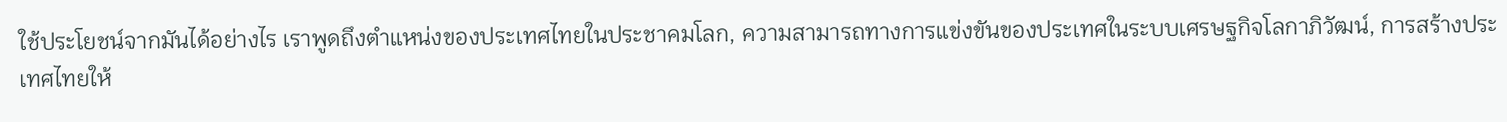ใช้ประโยชน์จากมันได้อย่างไร เราพูดถึงตำแหน่งของประเทศไทยในประชาคมโลก, ความสามารถทางการแข่งขันของประเทศในระบบเศรษฐกิจโลกาภิวัฒน์, การสร้างประเทศไทยให้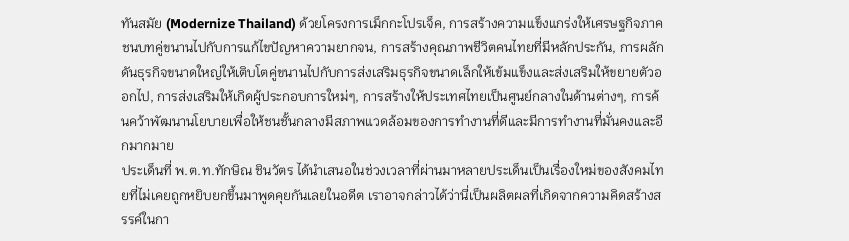ทันสมัย (Modernize Thailand) ด้วยโครงการเม็กกะโปรเจ็ค, การสร้างความแข็งแกร่งให้เศรษฐกิจภาคชนบทคู่ขนานไปกับการแก้ไขปัญหาความยากจน, การสร้างคุณภาพชีวิตคนไทยที่มีหลักประกัน, การผลักดันธุรกิจขนาดใหญ่ให้เติบโตคู่ขนานไปกับการส่งเสริมธุรกิจขนาดเล็กให้เข้มแข็งและส่งเสริมให้ขยายตัวออกไป, การส่งเสริมให้เกิดผู้ประกอบการใหม่ๆ, การสร้างให้ประเทศไทยเป็นศูนย์กลางในด้านต่างๆ, การค้นคว้าพัฒนานโยบายเพื่อให้ชนชั้นกลางมีสภาพแวดล้อมของการทำงานที่ดีและมีการทำงานที่มั่นคงและอีกมากมาย
ประเด็นที่ พ.ต.ท.ทักษิณ ชินวัตร ได้นำเสนอในช่วงเวลาที่ผ่านมาหลายประเด็นเป็นเรื่องใหม่ของสังคมไทยที่ไม่เคยถูกหยิบยกขึ้นมาพูดคุยกันเลยในอดีต เราอาจกล่าวได้ว่านี่เป็นผลิตผลที่เกิดจากความคิดสร้างสรรค์ในกา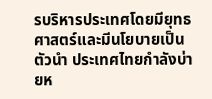รบริหารประเทศโดยมียุทธศาสตร์และมีนโยบายเป็นตัวนำ ประเทศไทยกำลังบ่ายห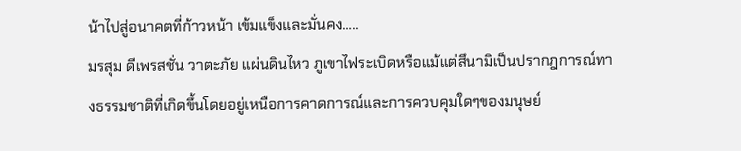น้าไปสู่อนาคตที่ก้าวหน้า เข้มแข็งและมั่นคง…..
มรสุม ดีเพรสชั่น วาตะภัย แผ่นดินไหว ภูเขาไฟระเบิดหรือแม้แต่สึนามิเป็นปรากฎการณ์ทางธรรมชาติที่เกิดขึ้นโดยอยู่เหนือการคาดการณ์และการควบคุมใดๆของมนุษย์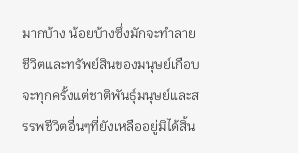มากบ้าง น้อยบ้างซึ่งมักจะทำลายชีวิตและทรัพย์สินของมนุษย์เกือบจะทุกครั้งแต่ชาติพันธุ์มนุษย์และสรรพชีวิตอื่นๆที่ยังเหลืออยู่มิได้สิ้น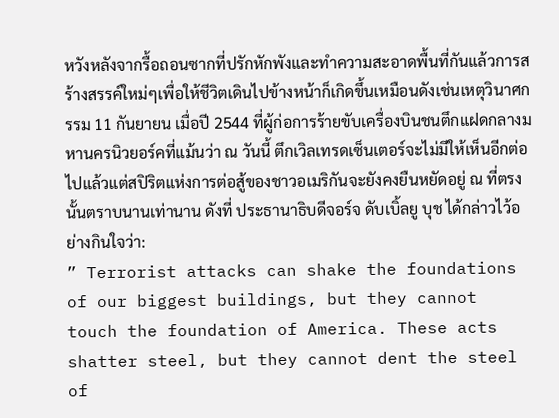หวังหลังจากรื้อถอนซากที่ปรักหักพังและทำความสะอาดพื้นที่กันแล้วการสร้างสรรค์ใหม่ๆเพื่อให้ชีวิตเดินไปข้างหน้าก็เกิดขึ้นเหมือนดังเช่นเหตุวินาศกรรม 11 กันยายน เมื่อปี 2544 ที่ผู้ก่อการร้ายขับเครื่องบินชนตึกแฝดกลางมหานครนิวยอร์คที่แม้นว่า ณ วันนี้ ตึกเวิลเทรดเซ็นเตอร์จะไม่มีให้เห็นอีกต่อไปแล้วแต่สปิริตแห่งการต่อสู้ของชาวอเมริกันจะยังคงยืนหยัดอยู่ ณ ที่ตรงนั้นตราบนานเท่านาน ดังที่ ประธานาธิบดีจอร์จ ดับเบิ้ลยู บุช ได้กล่าวไว้อย่างกินใจว่า:
” Terrorist attacks can shake the foundations of our biggest buildings, but they cannot touch the foundation of America. These acts shatter steel, but they cannot dent the steel of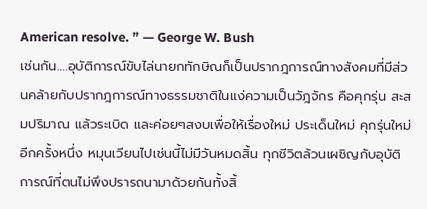American resolve. ” — George W. Bush
เช่นกัน….อุบัติการณ์ขับไล่นายกทักษิณก็เป็นปรากฎการณ์ทางสังคมที่มีส่วนคล้ายกับปรากฎการณ์ทางธรรมชาติในแง่ความเป็นวัฎจักร คือคุกรุ่น สะสมปริมาณ แล้วระเบิด และค่อยๆสงบเพื่อให้เรื่องใหม่ ประเด็นใหม่ คุกรุ่นใหม่อีกครั้งหนึ่ง หมุนเวียนไปเช่นนี้ไม่มีวันหมดสิ้น ทุกชีวิตล้วนเผชิญกับอุบัติการณ์ที่ตนไม่พึงปรารถนามาด้วยกันทั้งสิ้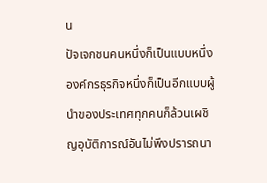น
ปัจเจกชนคนหนึ่งก็เป็นแบบหนึ่ง องค์กรธุรกิจหนึ่งก็เป็นอีกแบบผู้นำของประเทศทุกคนก็ล้วนเผชิญอุบัติการณ์อันไม่พึงปรารถนา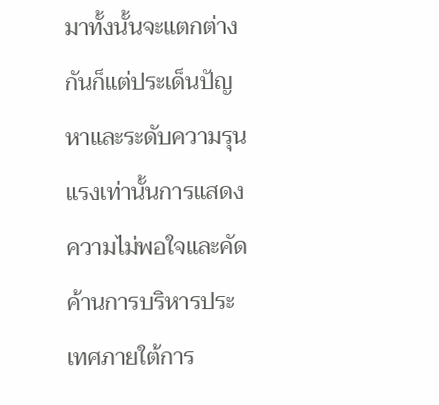มาทั้งนั้นจะแตกต่างกันก็แต่ประเด็นปัญหาและระดับความรุนแรงเท่านั้นการแสดงความไม่พอใจและคัดค้านการบริหารประเทศภายใต้การ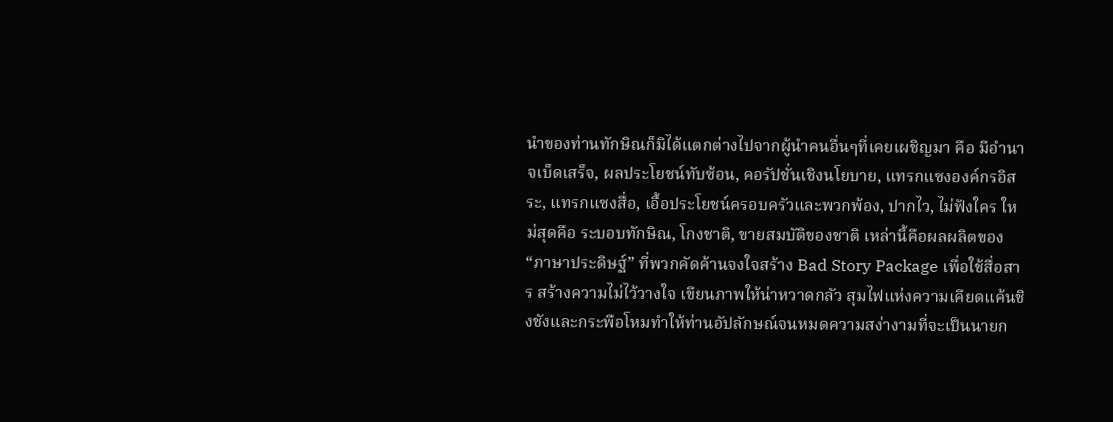นำของท่านทักษิณก็มิได้แตกต่างไปจากผู้นำคนอื่นๆที่เคยเผชิญมา คือ มีอำนาจเบ็ดเสร็จ, ผลประโยชน์ทับซ้อน, คอรัปชั่นเชิงนโยบาย, แทรกแซงองค์กรอิสระ, แทรกแซงสื่อ, เอื้อประโยชน์ครอบครัวและพวกพ้อง, ปากไว, ไม่ฟังใคร ใหม่สุดคือ ระบอบทักษิณ, โกงชาติ, ขายสมบัติของชาติ เหล่านี้คือผลผลิตของ “ภาษาประดิษฐ์” ที่พวกคัดค้านจงใจสร้าง Bad Story Package เพื่อใช้สื่อสาร สร้างความไม่ไว้วางใจ เขียนภาพให้น่าหวาดกลัว สุมไฟแห่งความเคียดแค้นชิงชังและกระพือโหมทำให้ท่านอัปลักษณ์จนหมดความสง่างามที่จะเป็นนายก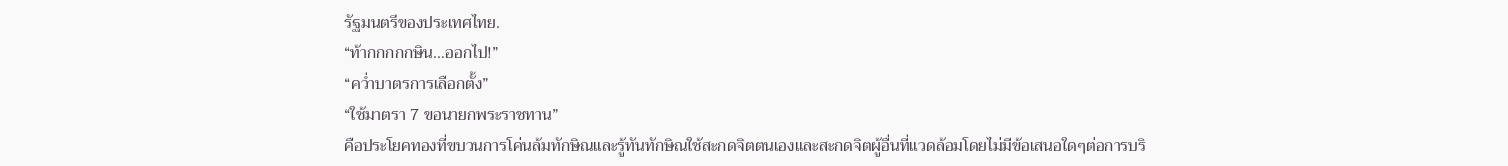รัฐมนตรีของประเทศไทย.
“ท้ากกกกกษิน…ออกไป!”
“คว่ำบาตรการเลือกตั้ง”
“ใช้มาตรา 7 ขอนายกพระราชทาน”
คือประโยคทองที่ขบวนการโค่นล้มทักษิณและรู้ทันทักษิณใช้สะกดจิตตนเองและสะกดจิตผู้อื่นที่แวดล้อมโดยไม่มีข้อเสนอใดๆต่อการบริ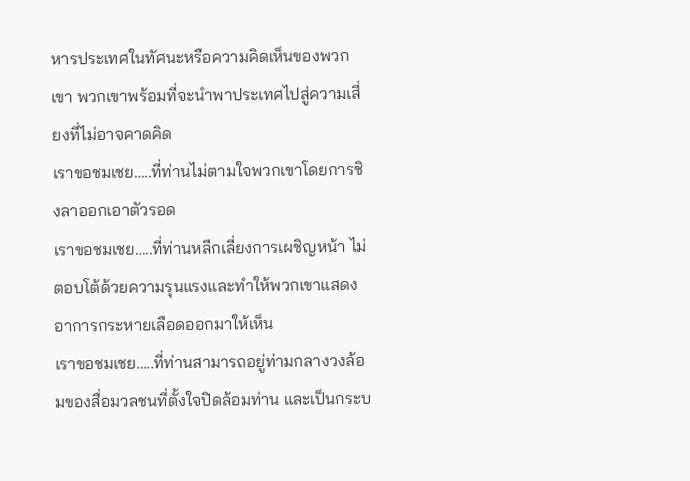หารประเทศในทัศนะหรือความคิดเห็นของพวกเขา พวกเขาพร้อมที่จะนำพาประเทศไปสู่ความเสี่ยงที่ไม่อาจคาดคิด
เราขอชมเชย…..ที่ท่านไม่ตามใจพวกเขาโดยการชิงลาออกเอาตัวรอด
เราขอชมเชย…..ที่ท่านหลีกเลี่ยงการเผชิญหน้า ไม่ตอบโต้ด้วยความรุนแรงและทำให้พวกเขาแสดงอาการกระหายเลือดออกมาให้เห็น
เราขอชมเชย…..ที่ท่านสามารถอยู่ท่ามกลางวงล้อมของสื่อมวลชนที่ตั้งใจปิดล้อมท่าน และเป็นกระบ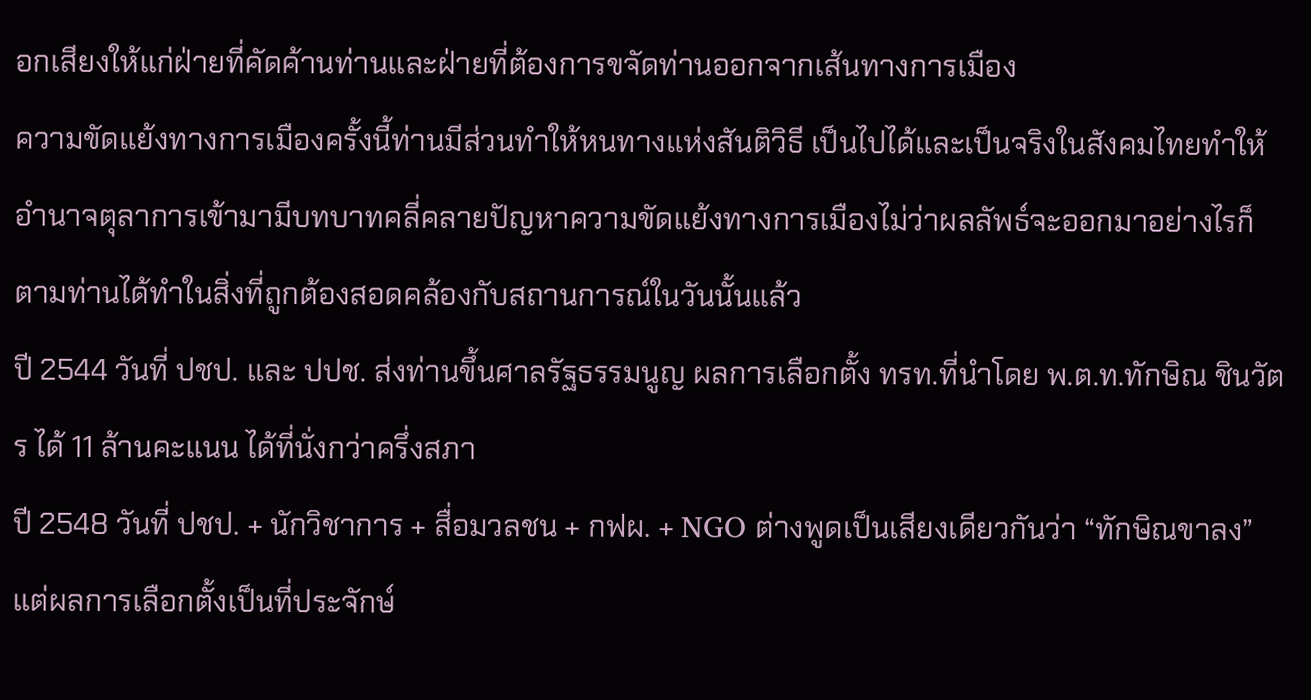อกเสียงให้แก่ฝ่ายที่คัดค้านท่านและฝ่ายที่ต้องการขจัดท่านออกจากเส้นทางการเมือง
ความขัดแย้งทางการเมืองครั้งนี้ท่านมีส่วนทำให้หนทางแห่งสันติวิธี เป็นไปได้และเป็นจริงในสังคมไทยทำให้อำนาจตุลาการเข้ามามีบทบาทคลี่คลายปัญหาความขัดแย้งทางการเมืองไม่ว่าผลลัพธ์จะออกมาอย่างไรก็ตามท่านได้ทำในสิ่งที่ถูกต้องสอดคล้องกับสถานการณ์ในวันนั้นแล้ว
ปี 2544 วันที่ ปชป. และ ปปช. ส่งท่านขึ้นศาลรัฐธรรมนูญ ผลการเลือกตั้ง ทรท.ที่นำโดย พ.ต.ท.ทักษิณ ชินวัตร ได้ 11 ล้านคะแนน ได้ที่นั่งกว่าครึ่งสภา
ปี 2548 วันที่ ปชป. + นักวิชาการ + สื่อมวลชน + กฟผ. + NGO ต่างพูดเป็นเสียงเดียวกันว่า “ทักษิณขาลง” แต่ผลการเลือกตั้งเป็นที่ประจักษ์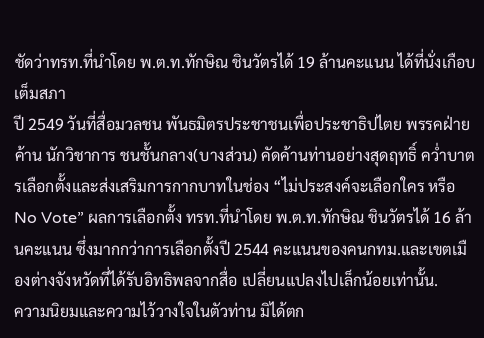ชัดว่าทรท.ที่นำโดย พ.ต.ท.ทักษิณ ชินวัตรได้ 19 ล้านคะแนน ได้ที่นั่งเกือบเต็มสภา
ปี 2549 วันที่สื่อมวลชน พันธมิตรประชาชนเพื่อประชาธิปไตย พรรคฝ่ายค้าน นักวิชาการ ชนชั้นกลาง(บางส่วน) คัดค้านท่านอย่างสุดฤทธิ์ คว่ำบาตรเลือกตั้งและส่งเสริมการกากบาทในช่อง “ไม่ประสงค์จะเลือกใคร หรือ No Vote” ผลการเลือกตั้ง ทรท.ที่นำโดย พ.ต.ท.ทักษิณ ชินวัตรได้ 16 ล้านคะแนน ซึ่งมากกว่าการเลือกตั้งปี 2544 คะแนนของคนกทม.และเขตเมืองต่างจังหวัดที่ได้รับอิทธิพลจากสื่อ เปลี่ยนแปลงไปเล็กน้อยเท่านั้น.
ความนิยมและความไว้วางใจในตัวท่าน มิได้ตก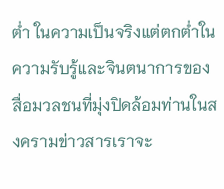ต่ำ ในความเป็นจริงแต่ตกต่ำในความรับรู้และจินตนาการของสื่อมวลชนที่มุ่งปิดล้อมท่านในสงครามข่าวสารเราจะ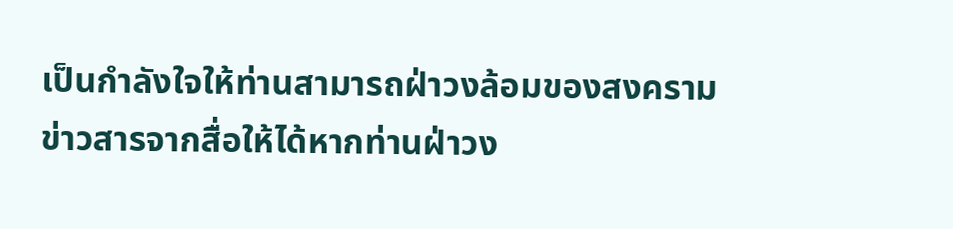เป็นกำลังใจให้ท่านสามารถฝ่าวงล้อมของสงครามข่าวสารจากสื่อให้ได้หากท่านฝ่าวง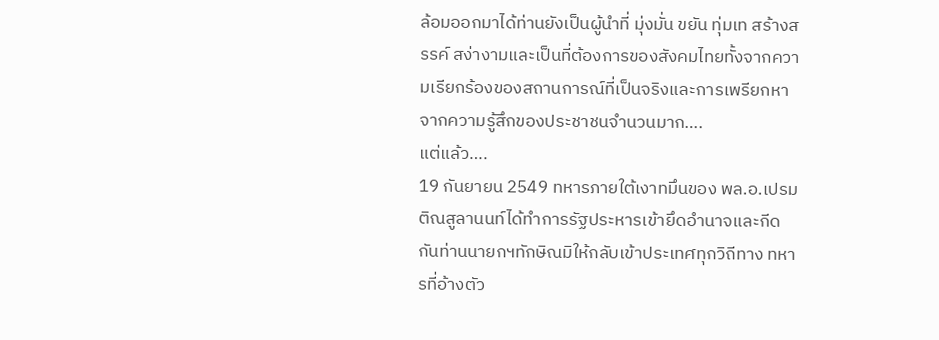ล้อมออกมาได้ท่านยังเป็นผู้นำที่ มุ่งมั่น ขยัน ทุ่มเท สร้างสรรค์ สง่างามและเป็นที่ต้องการของสังคมไทยทั้งจากความเรียกร้องของสถานการณ์ที่เป็นจริงและการเพรียกหาจากความรู้สึกของประชาชนจำนวนมาก….
แต่แล้ว….
19 กันยายน 2549 ทหารภายใต้เงาทมึนของ พล.อ.เปรม ติณสูลานนท์ได้ทำการรัฐประหารเข้ายึดอำนาจและกีดกันท่านนายกฯทักษิณมิให้กลับเข้าประเทศทุกวิถีทาง ทหารที่อ้างตัว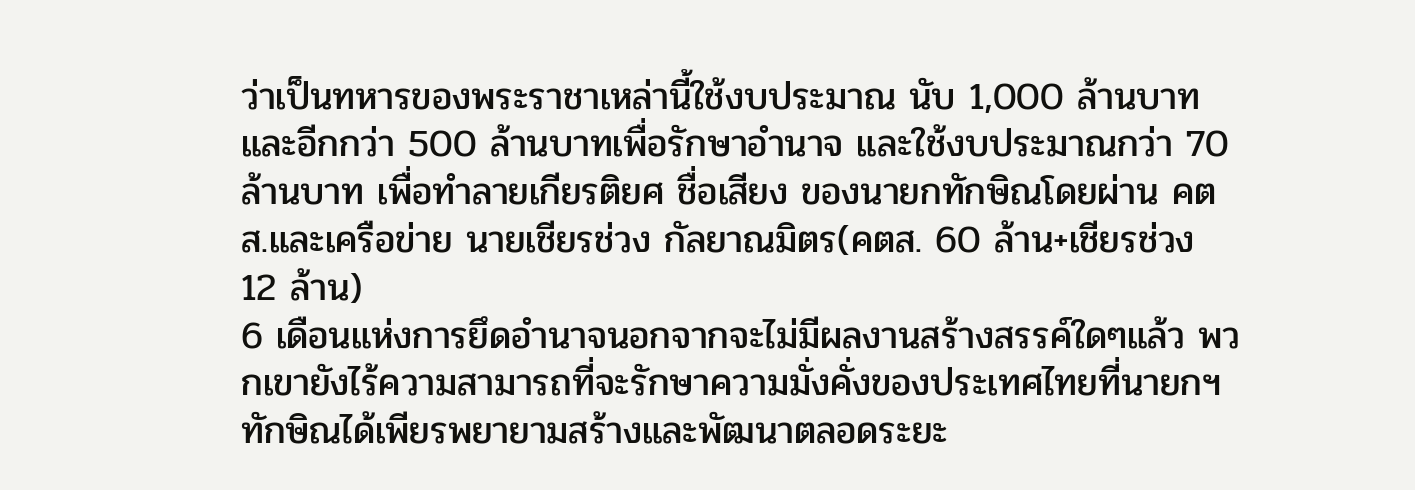ว่าเป็นทหารของพระราชาเหล่านี้ใช้งบประมาณ นับ 1,000 ล้านบาทและอีกกว่า 500 ล้านบาทเพื่อรักษาอำนาจ และใช้งบประมาณกว่า 70 ล้านบาท เพื่อทำลายเกียรติยศ ชื่อเสียง ของนายกทักษิณโดยผ่าน คตส.และเครือข่าย นายเชียรช่วง กัลยาณมิตร(คตส. 60 ล้าน+เชียรช่วง 12 ล้าน)
6 เดือนแห่งการยึดอำนาจนอกจากจะไม่มีผลงานสร้างสรรค์ใดๆแล้ว พวกเขายังไร้ความสามารถที่จะรักษาความมั่งคั่งของประเทศไทยที่นายกฯทักษิณได้เพียรพยายามสร้างและพัฒนาตลอดระยะ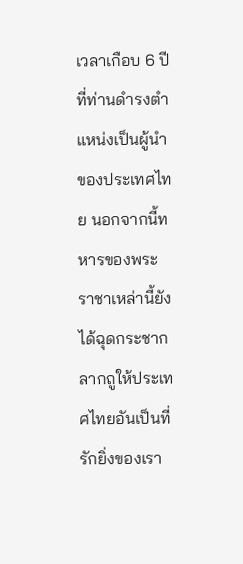เวลาเกือบ 6 ปีที่ท่านดำรงตำแหน่งเป็นผู้นำของประเทศไทย นอกจากนี้ทหารของพระราชาเหล่านี้ยังได้ฉุดกระชาก ลากถูให้ประเทศไทยอันเป็นที่รักยิ่งของเรา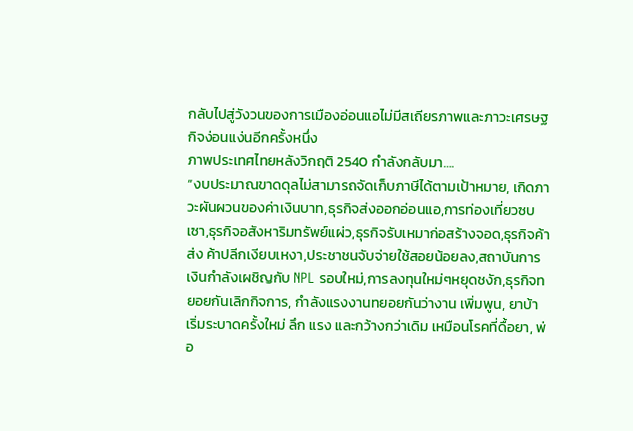กลับไปสู่วังวนของการเมืองอ่อนแอไม่มีสเถียรภาพและภาวะเศรษฐกิจง่อนแง่นอีกครั้งหนึ่ง
ภาพประเทศไทยหลังวิกฤติ 2540 กำลังกลับมา….
“งบประมาณขาดดุลไม่สามารถจัดเก็บภาษีได้ตามเป้าหมาย, เกิดภาวะผันผวนของค่าเงินบาท,ธุรกิจส่งออกอ่อนแอ,การท่องเที่ยวซบเซา,ธุรกิจอสังหาริมทรัพย์แผ่ว,ธุรกิจรับเหมาก่อสร้างจอด,ธุรกิจค้าส่ง ค้าปลีกเงียบเหงา,ประชาชนจับจ่ายใช้สอยน้อยลง,สถาบันการเงินกำลังเผชิญกับ NPL รอบใหม่,การลงทุนใหม่ๆหยุดชงัก,ธุรกิจทยอยกันเลิกกิจการ, กำลังแรงงานทยอยกันว่างาน เพิ่มพูน, ยาบ้าเริ่มระบาดครั้งใหม่ ลึก แรง และกว้างกว่าเดิม เหมือนโรคที่ดื้อยา, พ่อ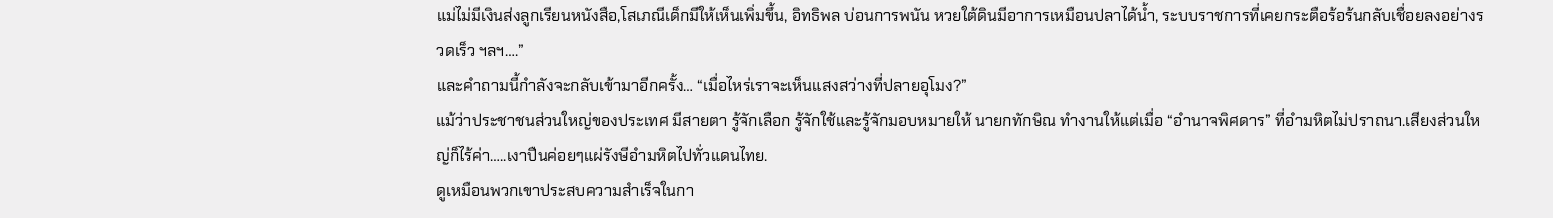แม่ไม่มีเงินส่งลูกเรียนหนังสือ,โสเภณีเด็กมีให้เห็นเพิ่มขึ้น, อิทธิพล บ่อนการพนัน หวยใต้ดินมีอาการเหมือนปลาได้น้ำ, ระบบราชการที่เคยกระตือร้อร้นกลับเชื่อยลงอย่างรวดเร็ว ฯลฯ….”
และคำถามนี้กำลังจะกลับเข้ามาอีกครั้ง… “เมื่อไหร่เราจะเห็นแสงสว่างที่ปลายอุโมง?”
แม้ว่าประชาชนส่วนใหญ่ของประเทศ มีสายตา รู้จักเลือก รู้จักใช้และรู้จักมอบหมายให้ นายกทักษิณ ทำงานให้แต่เมื่อ “อำนาจพิศดาร” ที่อำมหิตไม่ปราถนา.เสียงส่วนใหญ่ก็ไร้ค่า…..เงาปืนค่อยๆแผ่รังษีอำมหิตไปทั่วแดนไทย.
ดูเหมือนพวกเขาประสบความสำเร็จในกา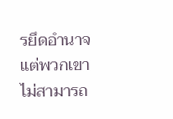รยึดอำนาจแต่พวกเขาไม่สามารถ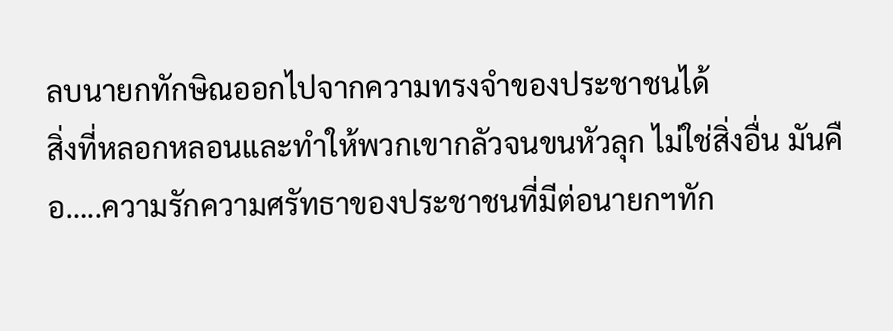ลบนายกทักษิณออกไปจากความทรงจำของประชาชนได้
สิ่งที่หลอกหลอนและทำให้พวกเขากลัวจนขนหัวลุก ไม่ใช่สิ่งอื่น มันคือ…..ความรักความศรัทธาของประชาชนที่มีต่อนายกฯทัก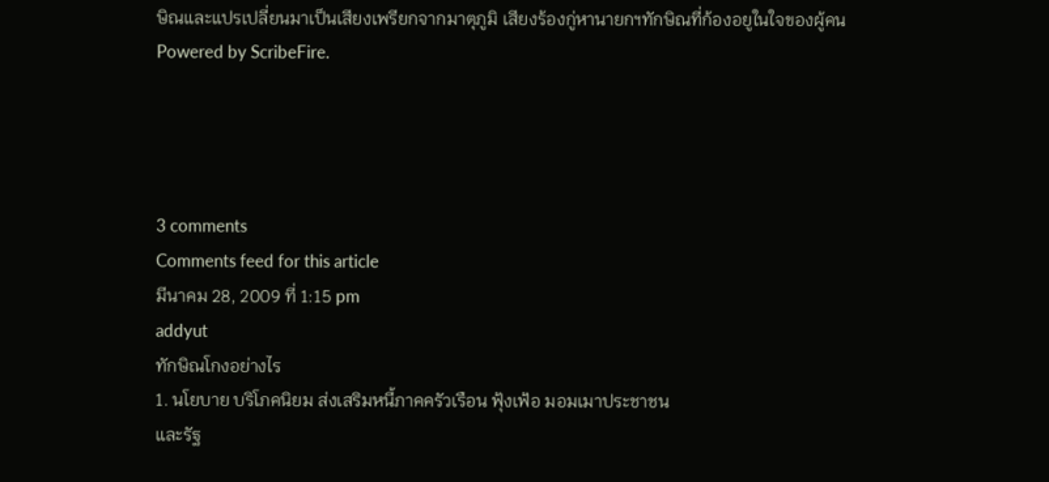ษิณและแปรเปลี่ยนมาเป็นเสียงเพรียกจากมาตุภูมิ เสียงร้องกู่หานายกฯทักษิณที่ก้องอยูในใจของผู้คน
Powered by ScribeFire.




3 comments
Comments feed for this article
มีนาคม 28, 2009 ที่ 1:15 pm
addyut
ทักษิณโกงอย่างไร
1. นโยบาย บริโภคนิยม ส่งเสริมหนี้ภาคครัวเรือน ฟุ้งเฟ้อ มอมเมาประชาชน
และรัฐ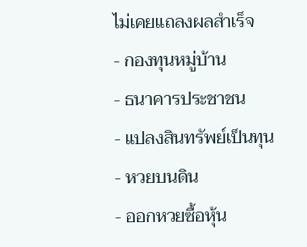ไม่เคยแถลงผลสำเร็จ
- กองทุนหมู่บ้าน
- ธนาคารประชาชน
- แปลงสินทรัพย์เป็นทุน
- หวยบนดิน
- ออกหวยซื้อหุ้น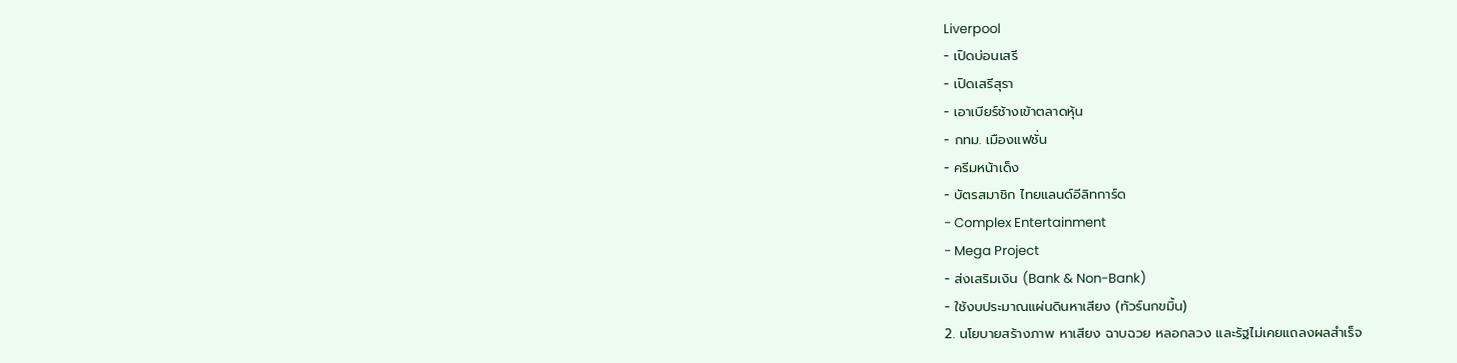Liverpool
- เปิดบ่อนเสรี
- เปิดเสรีสุรา
- เอาเบียร์ช้างเข้าตลาดหุ้น
- กทม. เมืองแฟชั่น
- ครีมหน้าเด็ง
- บัตรสมาชิก ไทยแลนด์อีลิทการ์ด
- Complex Entertainment
- Mega Project
- ส่งเสริมเงิน (Bank & Non-Bank)
- ใช้งบประมาณแผ่นดินหาเสียง (ทัวร์นกขมิ้น)
2. นโยบายสร้างภาพ หาเสียง ฉาบฉวย หลอกลวง และรัฐไม่เคยแถลงผลสำเร็จ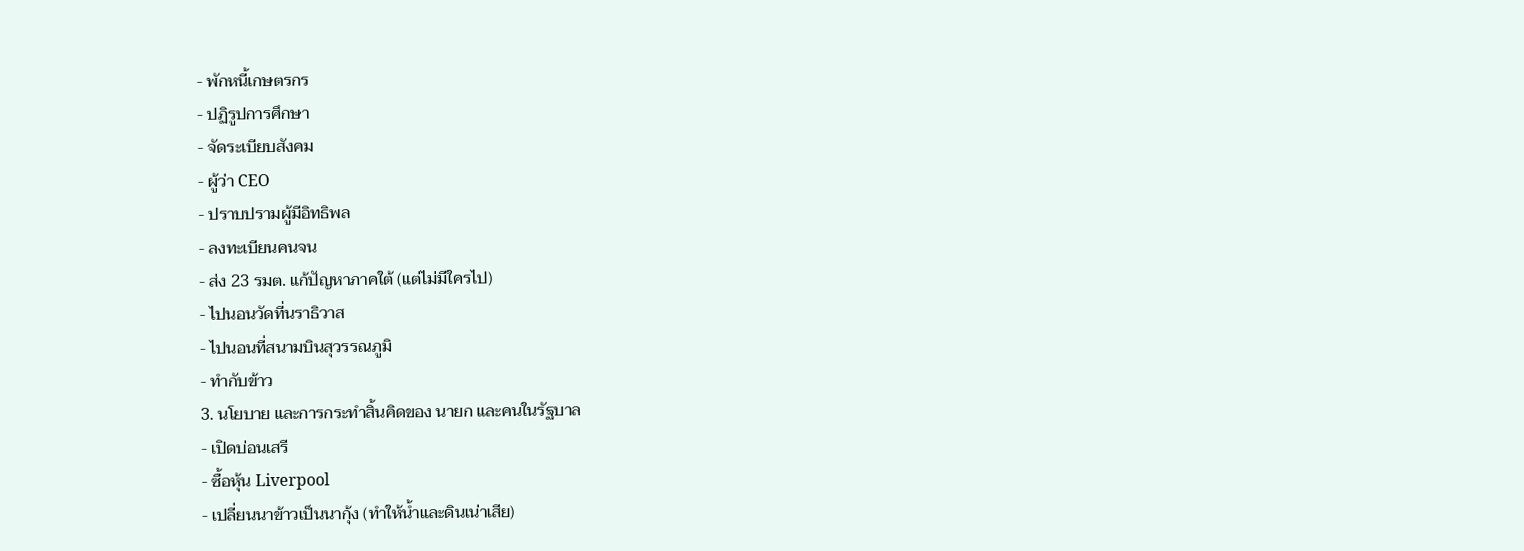- พักหนี้เกษตรกร
- ปฏิรูปการศึกษา
- จัดระเบียบสังคม
- ผู้ว่า CEO
- ปราบปรามผู้มีอิทธิพล
- ลงทะเบียนคนจน
- ส่ง 23 รมต. แก้ปัญหาภาคใต้ (แต่ไม่มีใครไป)
- ไปนอนวัดที่นราธิวาส
- ไปนอนที่สนามบินสุวรรณภูมิ
- ทำกับข้าว
3. นโยบาย และการกระทำสิ้นคิดของ นายก และคนในรัฐบาล
- เปิดบ่อนเสรี
- ซื้อหุ้น Liverpool
- เปลี่ยนนาข้าวเป็นนากุ้ง (ทำให้น้ำและดินเน่าเสีย)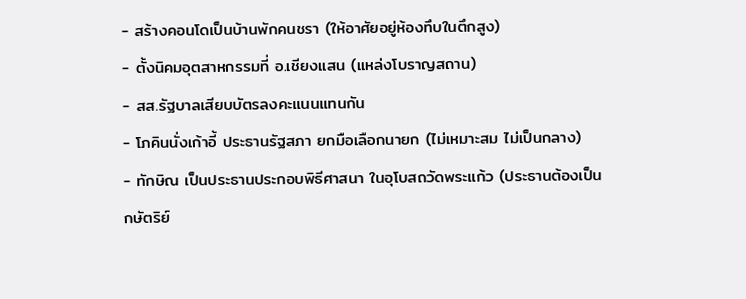- สร้างคอนโดเป็นบ้านพักคนชรา (ให้อาศัยอยู่ห้องทึบในตึกสูง)
- ตั้งนิคมอุตสาหกรรมที่ อ.เชียงแสน (แหล่งโบราญสถาน)
- สส.รัฐบาลเสียบบัตรลงคะแนนแทนกัน
- โภคินนั่งเก้าอี้ ประธานรัฐสภา ยกมือเลือกนายก (ไม่เหมาะสม ไม่เป็นกลาง)
- ทักษิณ เป็นประธานประกอบพิธีศาสนา ในอุโบสถวัดพระแก้ว (ประธานต้องเป็นกษัตริย์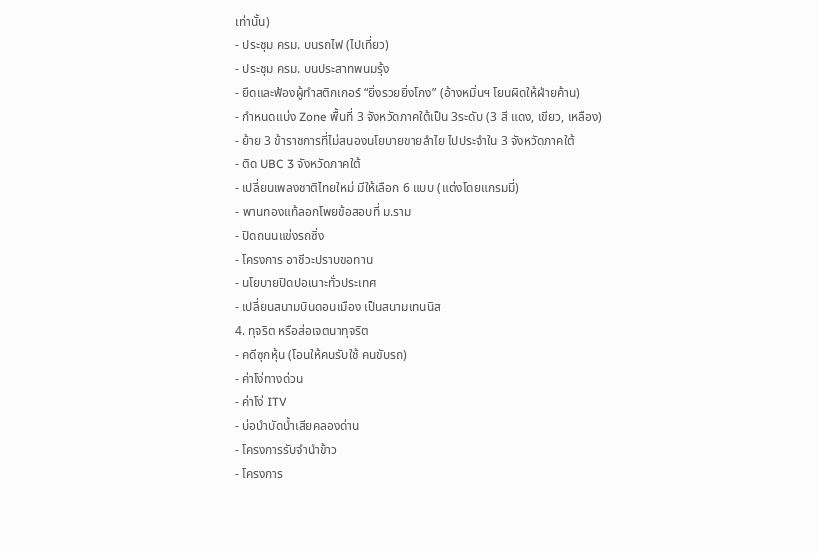เท่านั้น)
- ประชุม ครม. บนรถไฟ (ไปเที่ยว)
- ประชุม ครม. บนประสาทพนมรุ้ง
- ยึดและฟ้องผู้ทำสติกเกอร์ “ยิ่งรวยยิ่งโกง” (อ้างหมิ่นฯ โยนผิดให้ฝ่ายค้าน)
- กำหนดแบ่ง Zone พื้นที่ 3 จังหวัดภาคใต้เป็น 3ระดับ (3 สี แดง, เขียว, เหลือง)
- ย้าย 3 ข้าราชการที่ไม่สนองนโยบายขายลำไย ไปประจำใน 3 จังหวัดภาคใต้
- ติด UBC 3 จังหวัดภาคใต้
- เปลี่ยนเพลงชาติไทยใหม่ มีให้เลือก 6 แบบ (แต่งโดยแกรมมี่)
- พานทองแท้ลอกโพยข้อสอบที่ ม.ราม
- ปิดถนนแข่งรถซิ่ง
- โครงการ อาชีวะปราบขอทาน
- นโยบายปิดปอเนาะทั่วประเทศ
- เปลี่ยนสนามบินดอนเมือง เป็นสนามเทนนิส
4. ทุจริต หรือส่อเจตนาทุจริต
- คดีซุกหุ้น (โอนให้คนรับใช้ คนขับรถ)
- ค่าโง่ทางด่วน
- ค่าโง่ ITV
- บ่อบำบัดน้ำเสียคลองด่าน
- โครงการรับจำนำข้าว
- โครงการ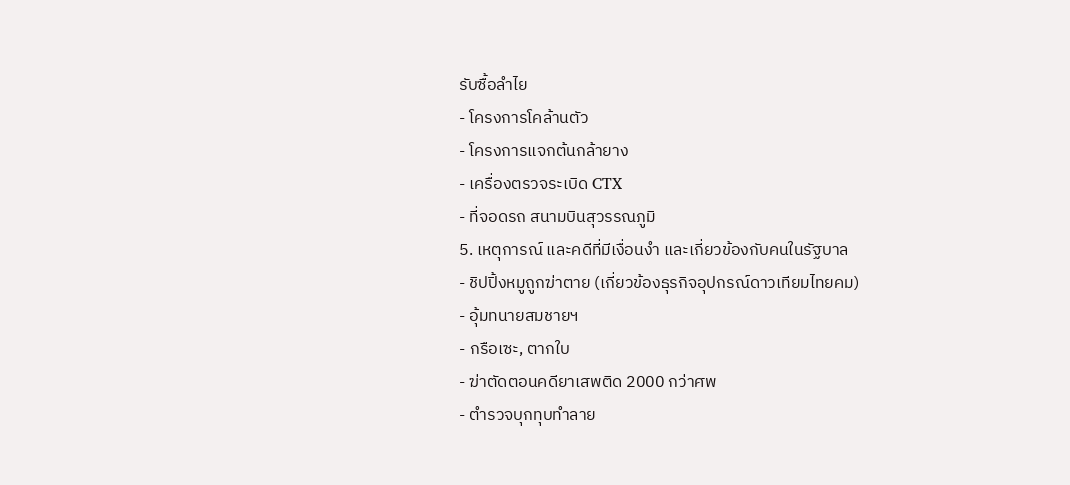รับซื้อลำไย
- โครงการโคล้านตัว
- โครงการแจกต้นกล้ายาง
- เครื่องตรวจระเบิด CTX
- ที่จอดรถ สนามบินสุวรรณภูมิ
5. เหตุการณ์ และคดีที่มีเงื่อนงำ และเกี่ยวข้องกับคนในรัฐบาล
- ชิปปิ้งหมูถูกฆ่าตาย (เกี่ยวข้องธุรกิจอุปกรณ์ดาวเทียมไทยคม)
- อุ้มทนายสมชายฯ
- กรือเซะ, ตากใบ
- ฆ่าตัดตอนคดียาเสพติด 2000 กว่าศพ
- ตำรวจบุกทุบทำลาย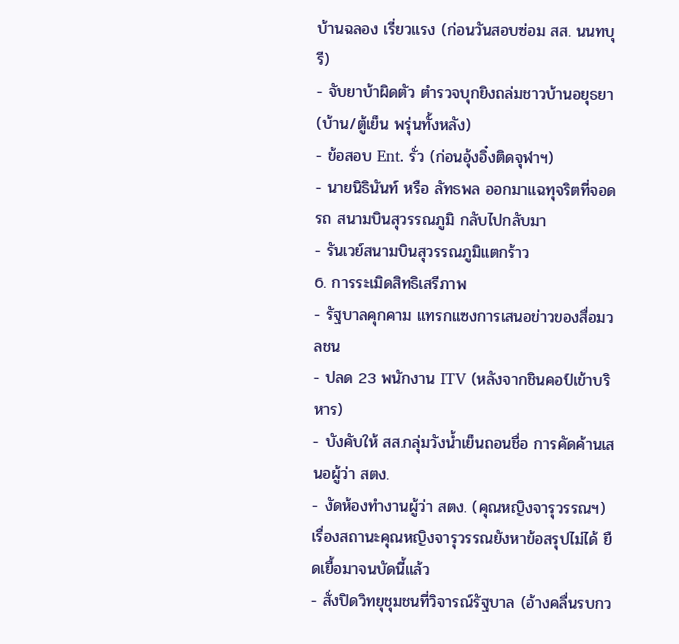บ้านฉลอง เรี่ยวแรง (ก่อนวันสอบซ่อม สส. นนทบุรี)
- จับยาบ้าผิดตัว ตำรวจบุกยิงถล่มชาวบ้านอยุธยา (บ้าน/ตู้เย็น พรุ่นทั้งหลัง)
- ข้อสอบ Ent. รั่ว (ก่อนอุ้งอิ๋งติดจุฬาฯ)
- นายนิธินันท์ หรือ ลัทธพล ออกมาแฉทุจริตที่จอดรถ สนามบินสุวรรณภูมิ กลับไปกลับมา
- รันเวย์สนามบินสุวรรณภูมิแตกร้าว
6. การระเมิดสิทธิเสรีภาพ
- รัฐบาลคุกคาม แทรกแซงการเสนอข่าวของสื่อมวลชน
- ปลด 23 พนักงาน ITV (หลังจากชินคอป์เข้าบริหาร)
- บังคับให้ สส.กลุ่มวังน้ำเย็นถอนชื่อ การคัดค้านเสนอผู้ว่า สตง.
- งัดห้องทำงานผู้ว่า สตง. (คุณหญิงจารุวรรณฯ)
เรื่องสถานะคุณหญิงจารุวรรณยังหาข้อสรุปไม่ได้ ยืดเยื้อมาจนบัดนี้แล้ว
- สั่งปิดวิทยุชุมชนที่วิจารณ์รัฐบาล (อ้างคลื่นรบกว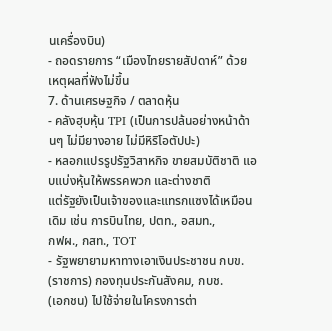นเครื่องบิน)
- ถอดรายการ “เมืองไทยรายสัปดาห์” ด้วยเหตุผลที่ฟังไม่ขึ้น
7. ด้านเศรษฐกิจ / ตลาดหุ้น
- คลังฮุบหุ้น TPI (เป็นการปล้นอย่างหน้าด้านๆ ไม่มียางอาย ไม่มีหิริโอตัปปะ)
- หลอกแปรรูปรัฐวิสาหกิจ ขายสมบัติชาติ แอบแบ่งหุ้นให้พรรคพวก และต่างชาติ
แต่รัฐยังเป็นเจ้าของและแทรกแซงได้เหมือนเดิม เช่น การบินไทย, ปตท., อสมท.,
กฟผ., กสท., TOT
- รัฐพยายามหาทางเอาเงินประชาชน กบข. (ราชการ) กองทุนประกันสังคม, กบช.
(เอกชน) ไปใช้จ่ายในโครงการต่า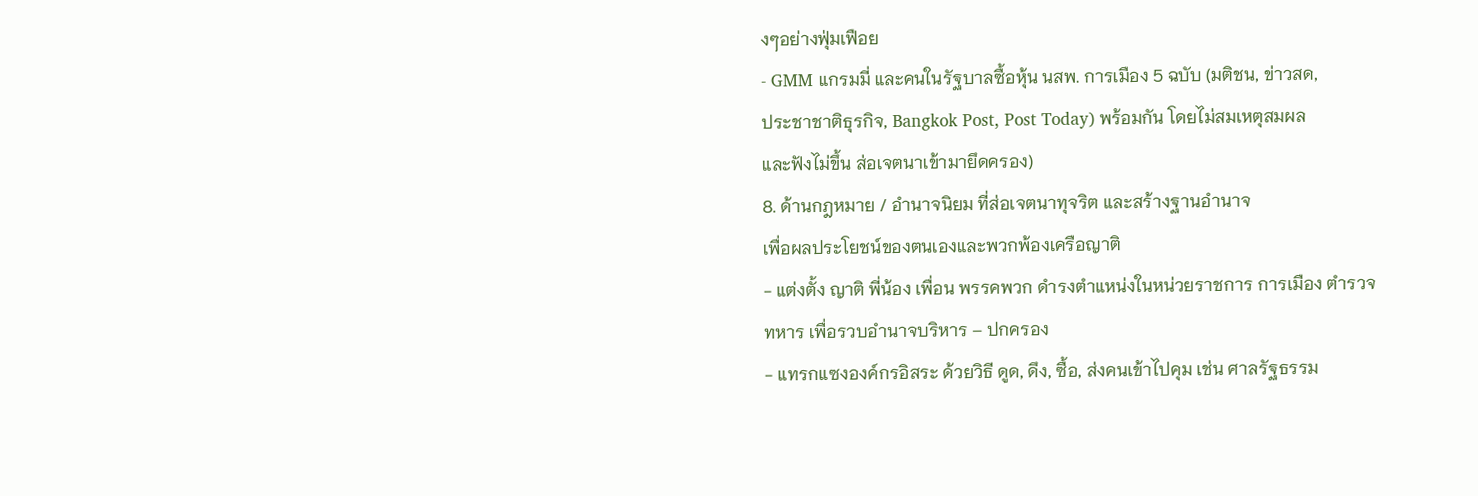งๆอย่างฟุ่มเฟือย
- GMM แกรมมี่ และคนในรัฐบาลซื้อหุ้น นสพ. การเมือง 5 ฉบับ (มติชน, ข่าวสด,
ประชาชาติธุรกิจ, Bangkok Post, Post Today) พร้อมกัน โดยไม่สมเหตุสมผล
และฟังไม่ขึ้น ส่อเจตนาเข้ามายึดครอง)
8. ด้านกฎหมาย / อำนาจนิยม ที่ส่อเจตนาทุจริต และสร้างฐานอำนาจ
เพื่อผลประโยชน์ของตนเองและพวกพ้องเครือญาติ
- แต่งตั้ง ญาติ พี่น้อง เพื่อน พรรคพวก ดำรงตำแหน่งในหน่วยราชการ การเมือง ตำรวจ
ทหาร เพื่อรวบอำนาจบริหาร – ปกครอง
- แทรกแซงองค์กรอิสระ ด้วยวิธี ดูด, ดึง, ซื้อ, ส่งคนเข้าไปคุม เช่น ศาลรัฐธรรม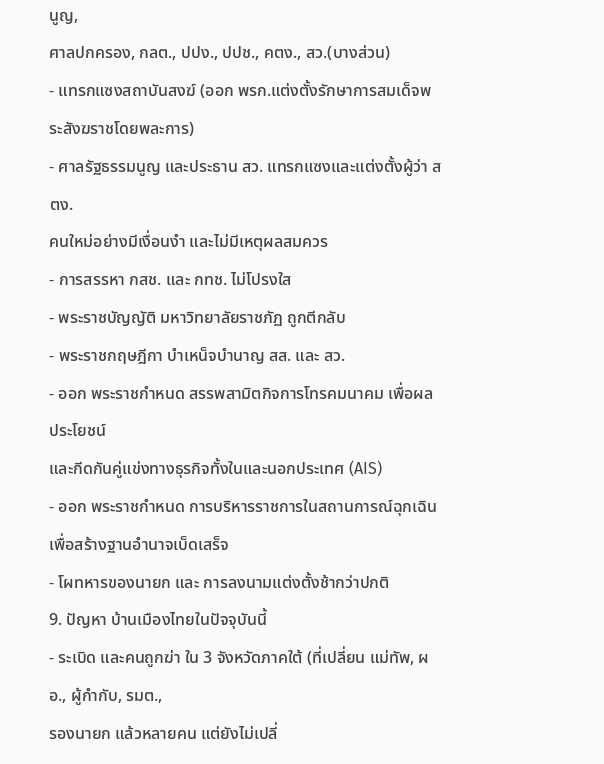นูญ,
ศาลปกครอง, กลต., ปปง., ปปช., คตง., สว.(บางส่วน)
- แทรกแซงสถาบันสงฆ์ (ออก พรก.แต่งตั้งรักษาการสมเด็จพระสังฆราชโดยพละการ)
- ศาลรัฐธรรมนูญ และประธาน สว. แทรกแซงและแต่งตั้งผู้ว่า สตง.
คนใหม่อย่างมีเงื่อนงำ และไม่มีเหตุผลสมควร
- การสรรหา กสช. และ กทช. ไม่โปรงใส
- พระราชบัญญัติ มหาวิทยาลัยราชภัฏ ถูกตีกลับ
- พระราชกฤษฎีกา บำเหน็จบำนาญ สส. และ สว.
- ออก พระราชกำหนด สรรพสามิตกิจการโทรคมนาคม เพื่อผลประโยชน์
และกีดกันคู่แข่งทางธุรกิจทั้งในและนอกประเทศ (AIS)
- ออก พระราชกำหนด การบริหารราชการในสถานการณ์ฉุกเฉิน เพื่อสร้างฐานอำนาจเบ็ดเสร็จ
- โผทหารของนายก และ การลงนามแต่งตั้งช้ากว่าปกติ
9. ปัญหา บ้านเมืองไทยในปัจจุบันนี้
- ระเบิด และคนถูกฆ่า ใน 3 จังหวัดภาคใต้ (ที่เปลี่ยน แม่ทัพ, ผอ., ผู้กำกับ, รมต.,
รองนายก แล้วหลายคน แต่ยังไม่เปลี่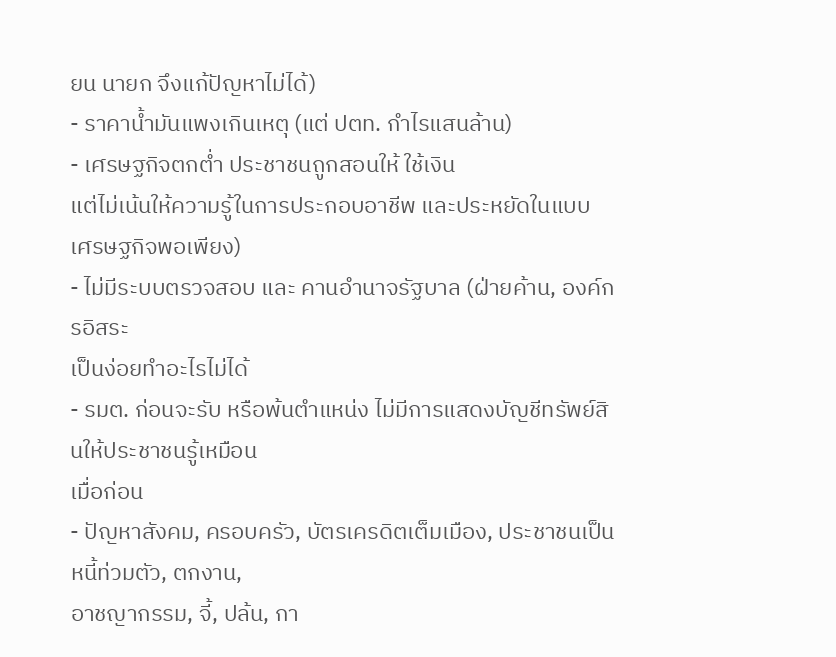ยน นายก จึงแก้ปัญหาไม่ได้)
- ราคาน้ำมันแพงเกินเหตุ (แต่ ปตท. กำไรแสนล้าน)
- เศรษฐกิจตกต่ำ ประชาชนถูกสอนให้ ใช้เงิน
แต่ไม่เน้นให้ความรู้ในการประกอบอาชีพ และประหยัดในแบบ เศรษฐกิจพอเพียง)
- ไม่มีระบบตรวจสอบ และ คานอำนาจรัฐบาล (ฝ่ายค้าน, องค์กรอิสระ
เป็นง่อยทำอะไรไม่ได้
- รมต. ก่อนจะรับ หรือพ้นตำแหน่ง ไม่มีการแสดงบัญชีทรัพย์สินให้ประชาชนรู้เหมือน
เมื่อก่อน
- ปัญหาสังคม, ครอบครัว, บัตรเครดิตเต็มเมือง, ประชาชนเป็นหนี้ท่วมตัว, ตกงาน,
อาชญากรรม, จี้, ปล้น, กา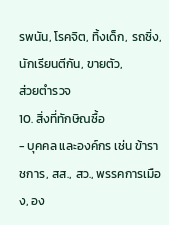รพนัน, โรคจิต, ทิ้งเด็ก, รถซิ่ง, นักเรียนตีกัน, ขายตัว,
ส่วยตำรวจ
10. สิ่งที่ทักษิณซื้อ
- บุคคล และองค์กร เช่น ข้าราชการ, สส., สว., พรรคการเมือง, อง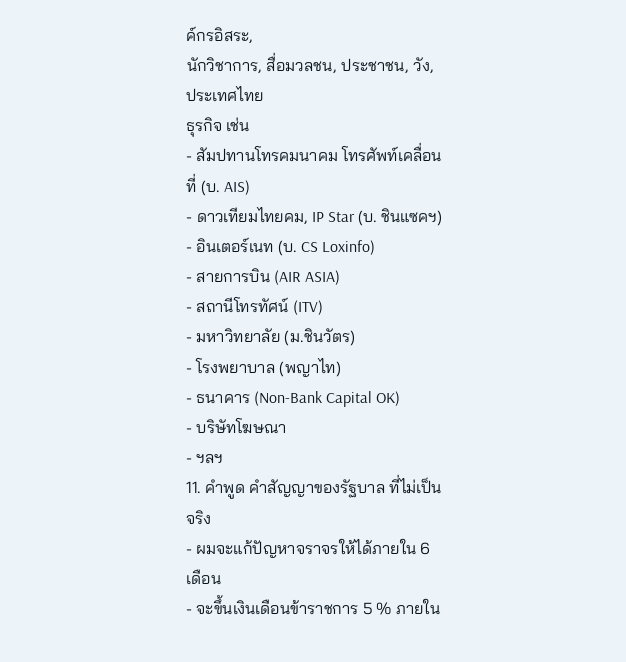ค์กรอิสระ,
นักวิชาการ, สื่อมวลชน, ประชาชน, วัง, ประเทศไทย
ธุรกิจ เช่น
- สัมปทานโทรคมนาคม โทรศัพท์เคลื่อนที่ (บ. AIS)
- ดาวเทียมไทยคม, IP Star (บ. ชินแซคฯ)
- อินเตอร์เนท (บ. CS Loxinfo)
- สายการบิน (AIR ASIA)
- สถานีโทรทัศน์ (ITV)
- มหาวิทยาลัย (ม.ชินวัตร)
- โรงพยาบาล (พญาไท)
- ธนาคาร (Non-Bank Capital OK)
- บริษัทโฆษณา
- ฯลฯ
11. คำพูด คำสัญญาของรัฐบาล ที่ไม่เป็นจริง
- ผมจะแก้ปัญหาจราจรให้ได้ภายใน 6 เดือน
- จะขึ้นเงินเดือนข้าราชการ 5 % ภายใน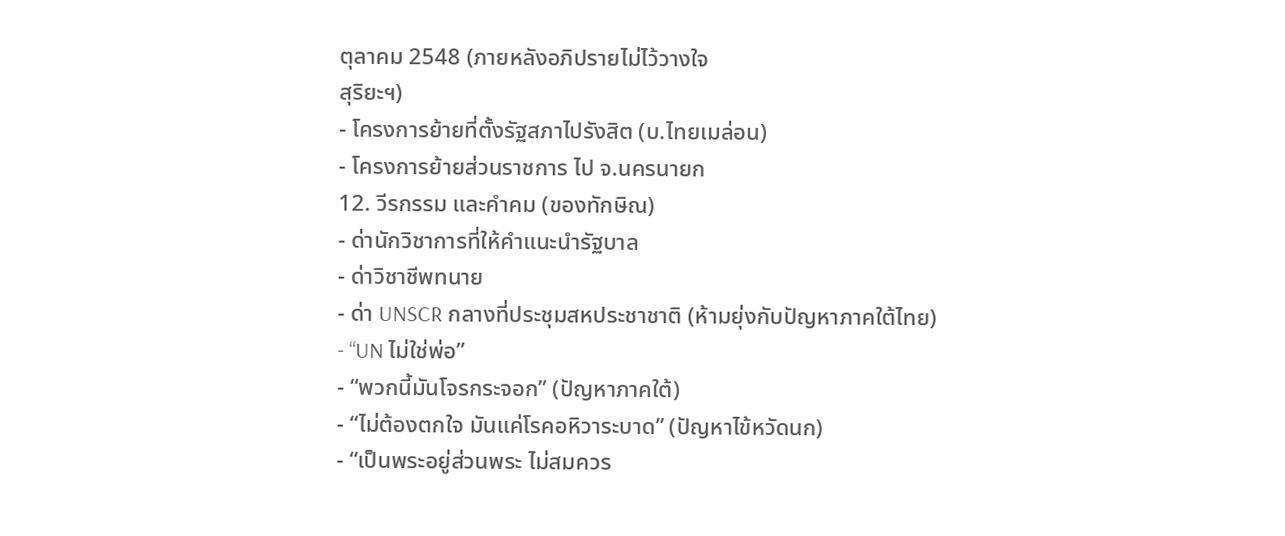ตุลาคม 2548 (ภายหลังอภิปรายไม่ไว้วางใจ
สุริยะฯ)
- โครงการย้ายที่ตั้งรัฐสภาไปรังสิต (บ.ไทยเมล่อน)
- โครงการย้ายส่วนราชการ ไป จ.นครนายก
12. วีรกรรม และคำคม (ของทักษิณ)
- ด่านักวิชาการที่ให้คำแนะนำรัฐบาล
- ด่าวิชาชีพทนาย
- ด่า UNSCR กลางที่ประชุมสหประชาชาติ (ห้ามยุ่งกับปัญหาภาคใต้ไทย)
- “UN ไม่ใช่พ่อ”
- “พวกนี้มันโจรกระจอก” (ปัญหาภาคใต้)
- “ไม่ต้องตกใจ มันแค่โรคอหิวาระบาด” (ปัญหาไข้หวัดนก)
- “เป็นพระอยู่ส่วนพระ ไม่สมควร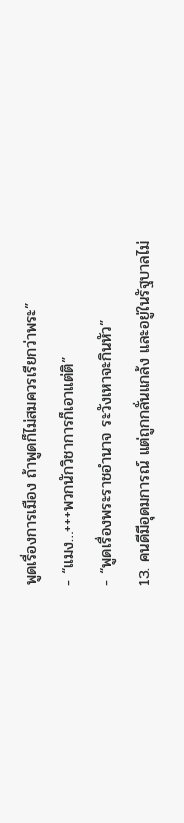พูดเรื่องการเมือง ถ้าพูดก็ไม่สมควรเรียกว่าพระ”
- “แมง…+++พวกนักวิชาการก็เอาแต่ติ”
- “พูดเรื่องพระราชอำนาจ ระวังเหาจะกินหัว”
13. คนดีมีอุดมการณ์ แต่ถูกกลั่นแกล้ง และอยู่ในรัฐบาลไม่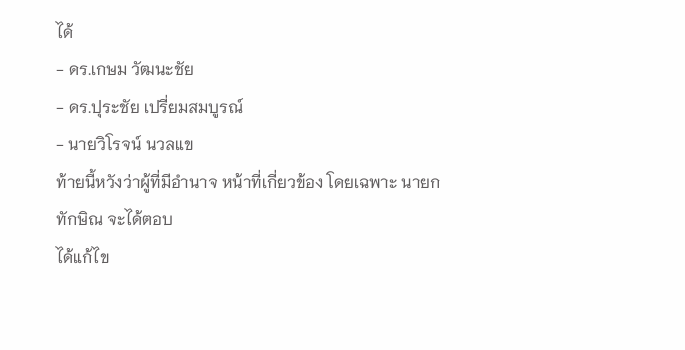ได้
- ดร.เกษม วัฒนะชัย
- ดร.ปุระชัย เปรี่ยมสมบูรณ์
- นายวิโรจน์ นวลแข
ท้ายนี้หวังว่าผู้ที่มีอำนาจ หน้าที่เกี่ยวข้อง โดยเฉพาะ นายกทักษิณ จะได้ตอบ
ได้แก้ไข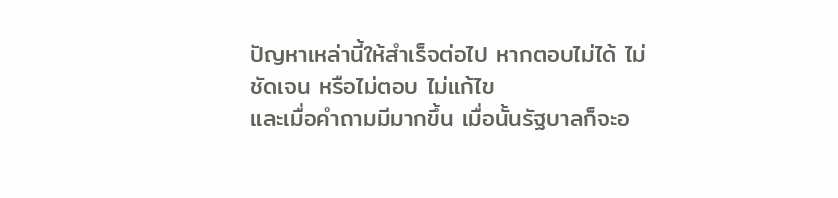ปัญหาเหล่านี้ให้สำเร็จต่อไป หากตอบไม่ได้ ไม่ชัดเจน หรือไม่ตอบ ไม่แก้ไข
และเมื่อคำถามมีมากขึ้น เมื่อนั้นรัฐบาลก็จะอ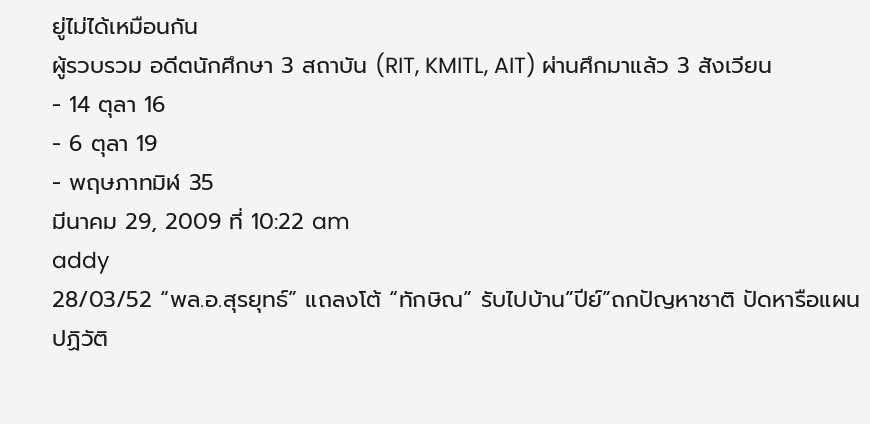ยู่ไม่ได้เหมือนกัน
ผู้รวบรวม อดีตนักศึกษา 3 สถาบัน (RIT, KMITL, AIT) ผ่านศึกมาแล้ว 3 สังเวียน
- 14 ตุลา 16
- 6 ตุลา 19
- พฤษภาทมิฬ 35
มีนาคม 29, 2009 ที่ 10:22 am
addy
28/03/52 “พล.อ.สุรยุทธ์” แถลงโต้ “ทักษิณ” รับไปบ้าน”ปีย์”ถกปัญหาชาติ ปัดหารือแผนปฏิวัติ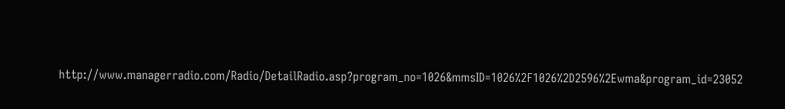http://www.managerradio.com/Radio/DetailRadio.asp?program_no=1026&mmsID=1026%2F1026%2D2596%2Ewma&program_id=23052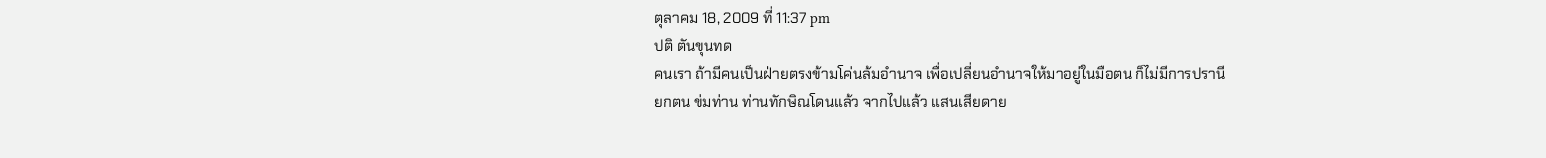ตุลาคม 18, 2009 ที่ 11:37 pm
ปติ ตันขุนทด
คนเรา ถ้ามีคนเป็นฝ่ายตรงข้ามโค่นล้มอำนาจ เพื่อเปลี่ยนอำนาจให้มาอยู่ในมือตน ก็ไม่มีการปรานี
ยกตน ข่มท่าน ท่านทักษิณโดนแล้ว จากไปแล้ว แสนเสียดาย